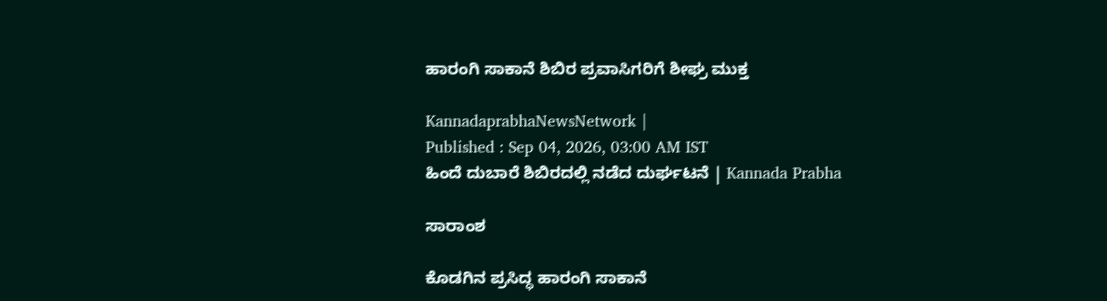ಹಾರಂಗಿ ಸಾಕಾನೆ ಶಿಬಿರ ಪ್ರವಾಸಿಗರಿಗೆ ಶೀಘ್ರ ಮುಕ್ತ

KannadaprabhaNewsNetwork |
Published : Sep 04, 2026, 03:00 AM IST
ಹಿಂದೆ ದುಬಾರೆ ಶಿಬಿರದಲ್ಲಿ ನಡೆದ ದುರ್ಘಟನೆ | Kannada Prabha

ಸಾರಾಂಶ

ಕೊಡಗಿನ ಪ್ರಸಿದ್ಧ ಹಾರಂಗಿ ಸಾಕಾನೆ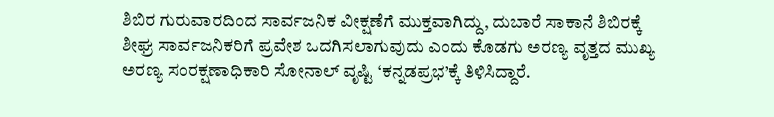ಶಿಬಿರ ಗುರುವಾರದಿಂದ ಸಾರ್ವಜನಿಕ ವೀಕ್ಷಣೆಗೆ ಮುಕ್ತವಾಗಿದ್ದು, ದುಬಾರೆ ಸಾಕಾನೆ ಶಿಬಿರಕ್ಕೆ ಶೀಘ್ರ ಸಾರ್ವಜನಿಕರಿಗೆ ಪ್ರವೇಶ ಒದಗಿಸಲಾಗುವುದು ಎಂದು ಕೊಡಗು ಅರಣ್ಯ ವೃತ್ತದ ಮುಖ್ಯ ಅರಣ್ಯ ಸಂರಕ್ಷಣಾಧಿಕಾರಿ ಸೋನಾಲ್ ವೃಷ್ಟಿ ‘ಕನ್ನಡಪ್ರಭ’ಕ್ಕೆ ತಿಳಿಸಿದ್ದಾರೆ.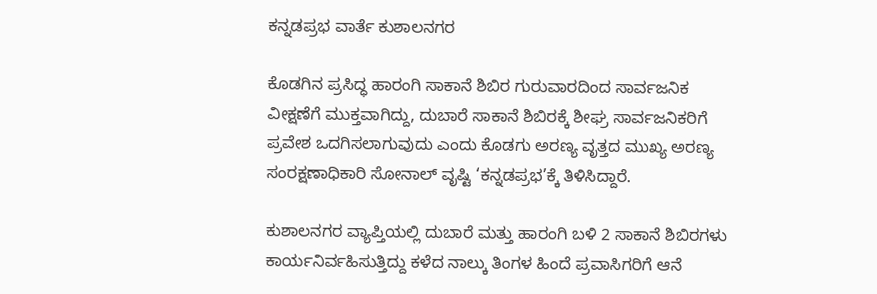ಕನ್ನಡಪ್ರಭ ವಾರ್ತೆ ಕುಶಾಲನಗರ

ಕೊಡಗಿನ ಪ್ರಸಿದ್ಧ ಹಾರಂಗಿ ಸಾಕಾನೆ ಶಿಬಿರ ಗುರುವಾರದಿಂದ ಸಾರ್ವಜನಿಕ ವೀಕ್ಷಣೆಗೆ ಮುಕ್ತವಾಗಿದ್ದು, ದುಬಾರೆ ಸಾಕಾನೆ ಶಿಬಿರಕ್ಕೆ ಶೀಘ್ರ ಸಾರ್ವಜನಿಕರಿಗೆ ಪ್ರವೇಶ ಒದಗಿಸಲಾಗುವುದು ಎಂದು ಕೊಡಗು ಅರಣ್ಯ ವೃತ್ತದ ಮುಖ್ಯ ಅರಣ್ಯ ಸಂರಕ್ಷಣಾಧಿಕಾರಿ ಸೋನಾಲ್ ವೃಷ್ಟಿ ‘ಕನ್ನಡಪ್ರಭ’ಕ್ಕೆ ತಿಳಿಸಿದ್ದಾರೆ.

ಕುಶಾಲನಗರ ವ್ಯಾಪ್ತಿಯಲ್ಲಿ ದುಬಾರೆ ಮತ್ತು ಹಾರಂಗಿ ಬಳಿ 2 ಸಾಕಾನೆ ಶಿಬಿರಗಳು ಕಾರ್ಯನಿರ್ವಹಿಸುತ್ತಿದ್ದು ಕಳೆದ ನಾಲ್ಕು ತಿಂಗಳ ಹಿಂದೆ ಪ್ರವಾಸಿಗರಿಗೆ ಆನೆ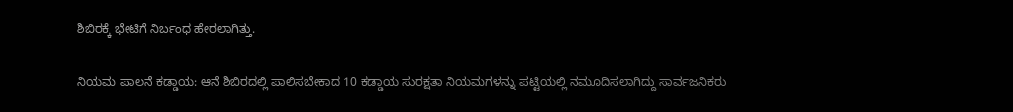ಶಿಬಿರಕ್ಕೆ ಭೇಟಿಗೆ ನಿರ್ಬಂಧ ಹೇರಲಾಗಿತ್ತು.

ನಿಯಮ ಪಾಲನೆ ಕಡ್ಡಾಯ: ಆನೆ ಶಿಬಿರದಲ್ಲಿ ಪಾಲಿಸಬೇಕಾದ 10 ಕಡ್ಡಾಯ ಸುರಕ್ಷತಾ ನಿಯಮಗಳನ್ನು ಪಟ್ಟಿಯಲ್ಲಿ ನಮೂದಿಸಲಾಗಿದ್ದು ಸಾರ್ವಜನಿಕರು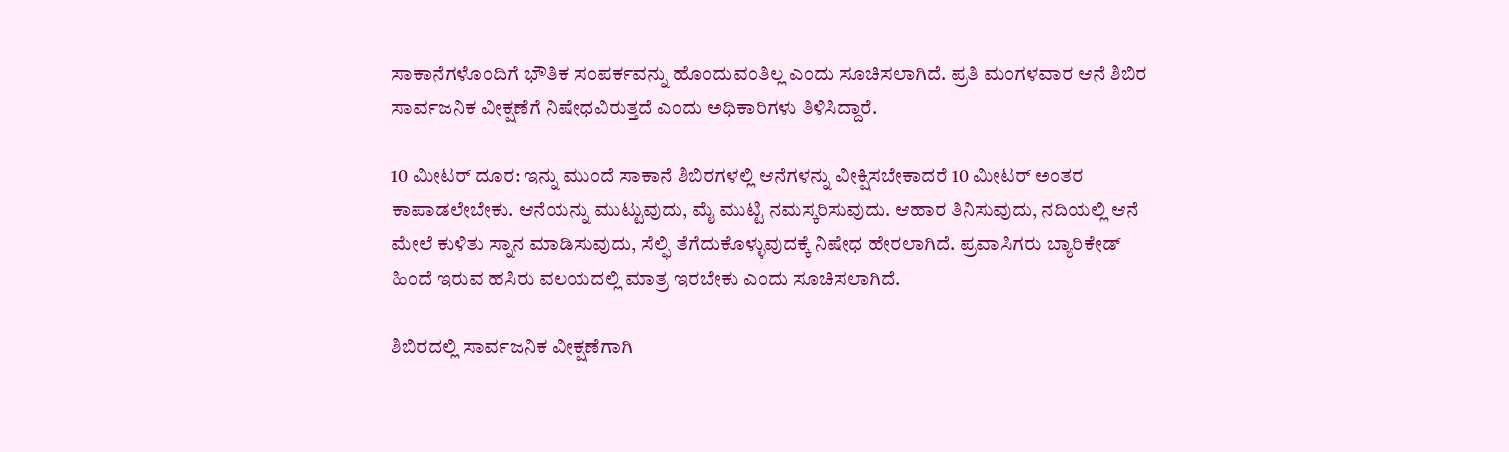ಸಾಕಾನೆಗಳೊಂದಿಗೆ ಭೌತಿಕ ಸಂಪರ್ಕವನ್ನು ಹೊಂದುವಂತಿಲ್ಲ ಎಂದು ಸೂಚಿಸಲಾಗಿದೆ. ಪ್ರತಿ ಮಂಗಳವಾರ ಆನೆ ಶಿಬಿರ ಸಾರ್ವಜನಿಕ ವೀಕ್ಷಣೆಗೆ ನಿಷೇಧವಿರುತ್ತದೆ ಎಂದು ಅಧಿಕಾರಿಗಳು ತಿಳಿಸಿದ್ದಾರೆ.

10 ಮೀಟರ್‌ ದೂರ: ಇನ್ನು ಮುಂದೆ ಸಾಕಾನೆ ಶಿಬಿರಗಳಲ್ಲಿ ಆನೆಗಳನ್ನು ವೀಕ್ಷಿಸಬೇಕಾದರೆ 10 ಮೀಟರ್ ಅಂತರ ಕಾಪಾಡಲೇಬೇಕು. ಆನೆಯನ್ನು ಮುಟ್ಟುವುದು, ಮೈ ಮುಟ್ಟಿ ನಮಸ್ಕರಿಸುವುದು. ಆಹಾರ ತಿನಿಸುವುದು, ನದಿಯಲ್ಲಿ ಆನೆ ಮೇಲೆ ಕುಳಿತು ಸ್ನಾನ ಮಾಡಿಸುವುದು, ಸೆಲ್ಫಿ ತೆಗೆದುಕೊಳ್ಳುವುದಕ್ಕೆ ನಿಷೇಧ ಹೇರಲಾಗಿದೆ. ಪ್ರವಾಸಿಗರು ಬ್ಯಾರಿಕೇಡ್ ಹಿಂದೆ ಇರುವ ಹಸಿರು ವಲಯದಲ್ಲಿ ಮಾತ್ರ ಇರಬೇಕು ಎಂದು ಸೂಚಿಸಲಾಗಿದೆ.

ಶಿಬಿರದಲ್ಲಿ ಸಾರ್ವಜನಿಕ ವೀಕ್ಷಣೆಗಾಗಿ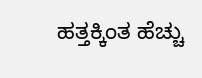ಹತ್ತಕ್ಕಿಂತ ಹೆಚ್ಚು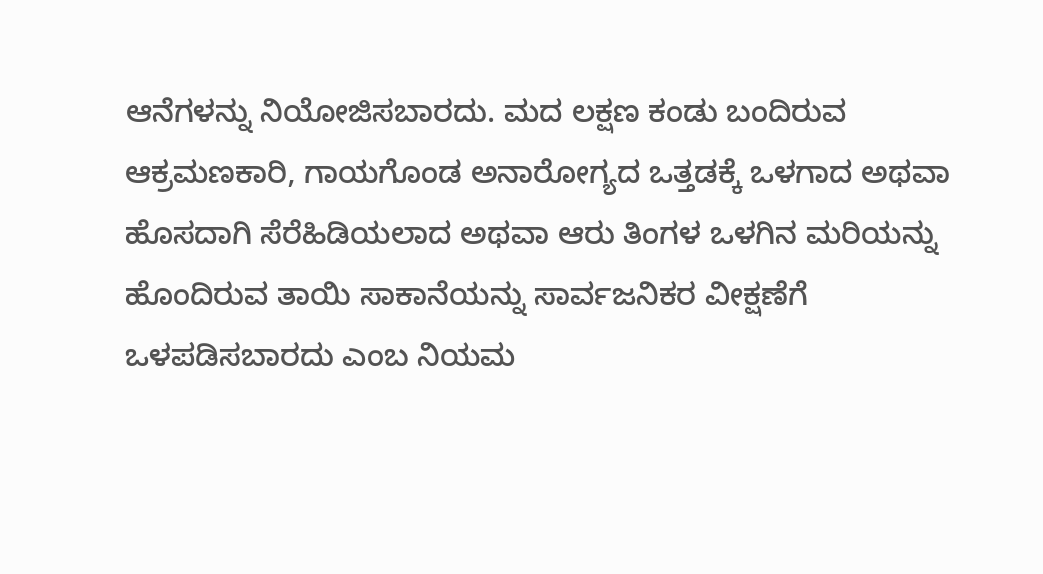ಆನೆಗಳನ್ನು ನಿಯೋಜಿಸಬಾರದು. ಮದ ಲಕ್ಷಣ ಕಂಡು ಬಂದಿರುವ ಆಕ್ರಮಣಕಾರಿ, ಗಾಯಗೊಂಡ ಅನಾರೋಗ್ಯದ ಒತ್ತಡಕ್ಕೆ ಒಳಗಾದ ಅಥವಾ ಹೊಸದಾಗಿ ಸೆರೆಹಿಡಿಯಲಾದ ಅಥವಾ ಆರು ತಿಂಗಳ ಒಳಗಿನ ಮರಿಯನ್ನು ಹೊಂದಿರುವ ತಾಯಿ ಸಾಕಾನೆಯನ್ನು ಸಾರ್ವಜನಿಕರ ವೀಕ್ಷಣೆಗೆ ಒಳಪಡಿಸಬಾರದು ಎಂಬ ನಿಯಮ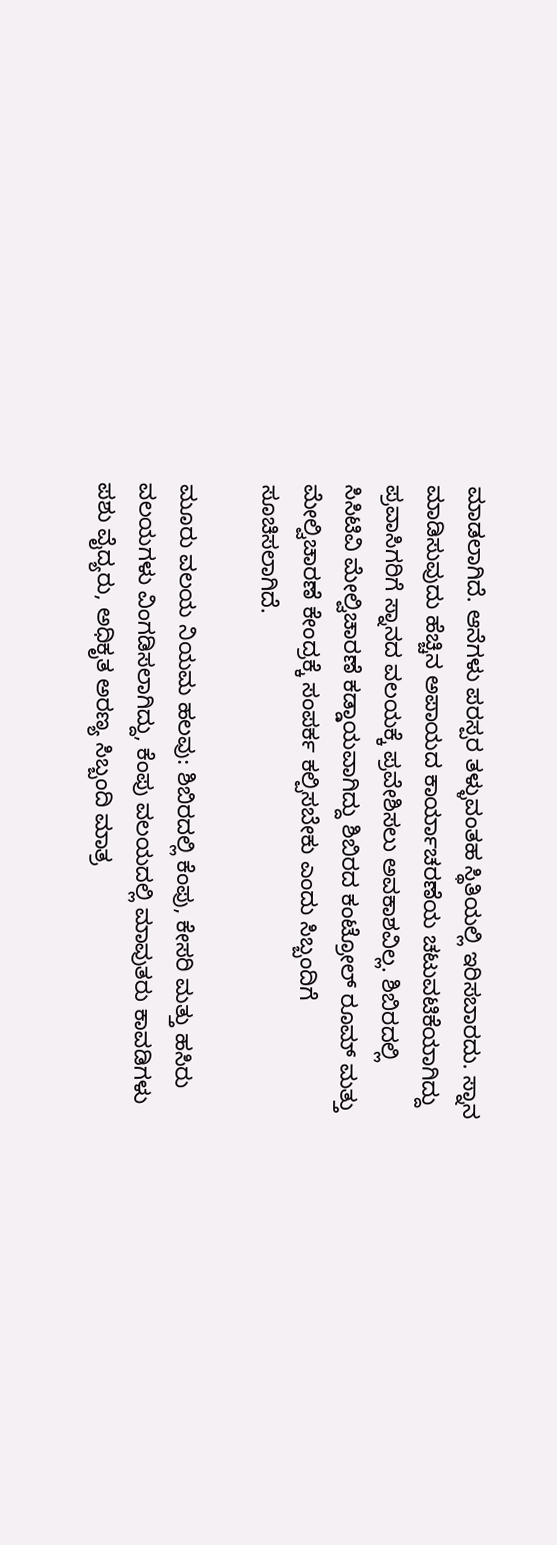ಮಾಡಲಾಗಿದೆ. ಆನೆಗಳು ಪರಸ್ಪರ ತಳ್ಳುವಂತಹ ಸ್ಥಿತಿಯಲ್ಲಿ ಇರಿಸಬಾರದು. ಸ್ನಾನ ಮಾಡಿಸುವುದು ಹೆಚ್ಚಿನ ಅಪಾಯದ ಕಾರ್ಯಾಚರಣೆಯ ಚಟುವಟಿಕೆಯಾಗಿದ್ದು ಪ್ರವಾಸಿಗರಿಗೆ ಸ್ನಾನದ ವಲಯಕ್ಕೆ ಪ್ರವೇಶಿಸಲು ಅವಕಾಶವಿಲ್ಲ. ಶಿಬಿರದಲ್ಲಿ ಸಿಸಿಟಿವಿ ಮೇಲ್ವಿಚಾರಣೆ ಕಡ್ಡಾಯವಾಗಿದ್ದು ಶಿಬಿರದ ಕಂಟ್ರೋಲ್ ರೂಮ್ ಮತ್ತು ಮೇಲ್ವಿಚಾರಣೆ ಕೇಂದ್ರಕ್ಕೆ ಸಂಪರ್ಕ ಕಲ್ಪಿಸಬೇಕು ಎಂದು ಸಿಬ್ಬಂದಿಗೆ ಸೂಚಿಸಲಾಗಿದೆ.

ಮೂರು ವಲಯ ನಿಯಮ ಹಲವು: ಶಿಬಿರದಲ್ಲಿ ಕೆಂಪು, ಕೇಸರಿ ಮತ್ತು ಹಸಿರು ವಲಯಗಳು ವಿಂಗಡಿಸಲಾಗಿದ್ದು, ಕೆಂಪು ವಲಯದಲ್ಲಿ ಮಾವುತರು ಕಾವಡಿಗಳು ಪಶು ವೈದ್ಯರು, ಅಧಿಕೃತ ಅರಣ್ಯ ಸಿಬ್ಬಂದಿ ಮಾತ್ರ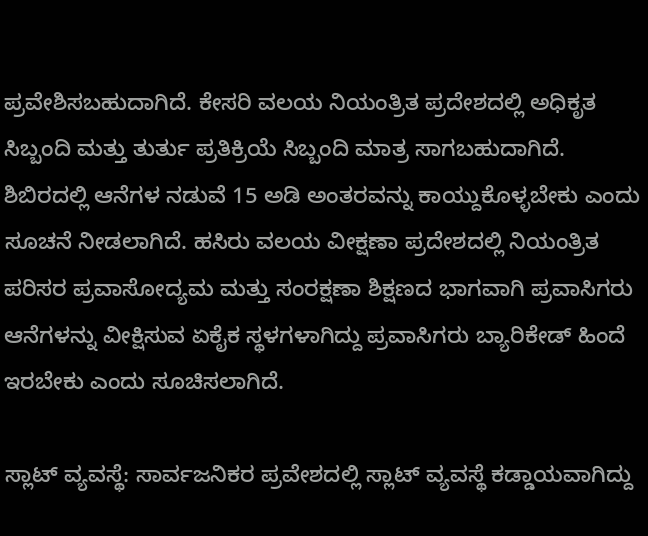ಪ್ರವೇಶಿಸಬಹುದಾಗಿದೆ. ಕೇಸರಿ ವಲಯ ನಿಯಂತ್ರಿತ ಪ್ರದೇಶದಲ್ಲಿ ಅಧಿಕೃತ ಸಿಬ್ಬಂದಿ ಮತ್ತು ತುರ್ತು ಪ್ರತಿಕ್ರಿಯೆ ಸಿಬ್ಬಂದಿ ಮಾತ್ರ ಸಾಗಬಹುದಾಗಿದೆ. ಶಿಬಿರದಲ್ಲಿ ಆನೆಗಳ ನಡುವೆ 15 ಅಡಿ ಅಂತರವನ್ನು ಕಾಯ್ದುಕೊಳ್ಳಬೇಕು ಎಂದು ಸೂಚನೆ ನೀಡಲಾಗಿದೆ. ಹಸಿರು ವಲಯ ವೀಕ್ಷಣಾ ಪ್ರದೇಶದಲ್ಲಿ ನಿಯಂತ್ರಿತ ಪರಿಸರ ಪ್ರವಾಸೋದ್ಯಮ ಮತ್ತು ಸಂರಕ್ಷಣಾ ಶಿಕ್ಷಣದ ಭಾಗವಾಗಿ ಪ್ರವಾಸಿಗರು ಆನೆಗಳನ್ನು ವೀಕ್ಷಿಸುವ ಏಕೈಕ ಸ್ಥಳಗಳಾಗಿದ್ದು ಪ್ರವಾಸಿಗರು ಬ್ಯಾರಿಕೇಡ್ ಹಿಂದೆ ಇರಬೇಕು ಎಂದು ಸೂಚಿಸಲಾಗಿದೆ.

ಸ್ಲಾಟ್‌ ವ್ಯವಸ್ಥೆ: ಸಾರ್ವಜನಿಕರ ಪ್ರವೇಶದಲ್ಲಿ ಸ್ಲಾಟ್ ವ್ಯವಸ್ಥೆ ಕಡ್ಡಾಯವಾಗಿದ್ದು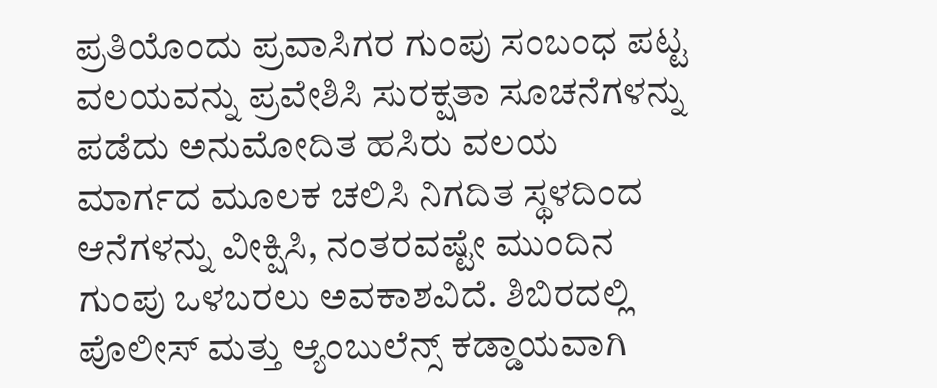ಪ್ರತಿಯೊಂದು ಪ್ರವಾಸಿಗರ ಗುಂಪು ಸಂಬಂಧ ಪಟ್ಟ ವಲಯವನ್ನು ಪ್ರವೇಶಿಸಿ ಸುರಕ್ಷತಾ ಸೂಚನೆಗಳನ್ನು ಪಡೆದು ಅನುಮೋದಿತ ಹಸಿರು ವಲಯ ಮಾರ್ಗದ ಮೂಲಕ ಚಲಿಸಿ ನಿಗದಿತ ಸ್ಥಳದಿಂದ ಆನೆಗಳನ್ನು ವೀಕ್ಷಿಸಿ, ನಂತರವಷ್ಟೇ ಮುಂದಿನ ಗುಂಪು ಒಳಬರಲು ಅವಕಾಶವಿದೆ. ಶಿಬಿರದಲ್ಲಿ ಪೊಲೀಸ್ ಮತ್ತು ಆ್ಯಂಬುಲೆನ್ಸ್‌ ಕಡ್ಡಾಯವಾಗಿ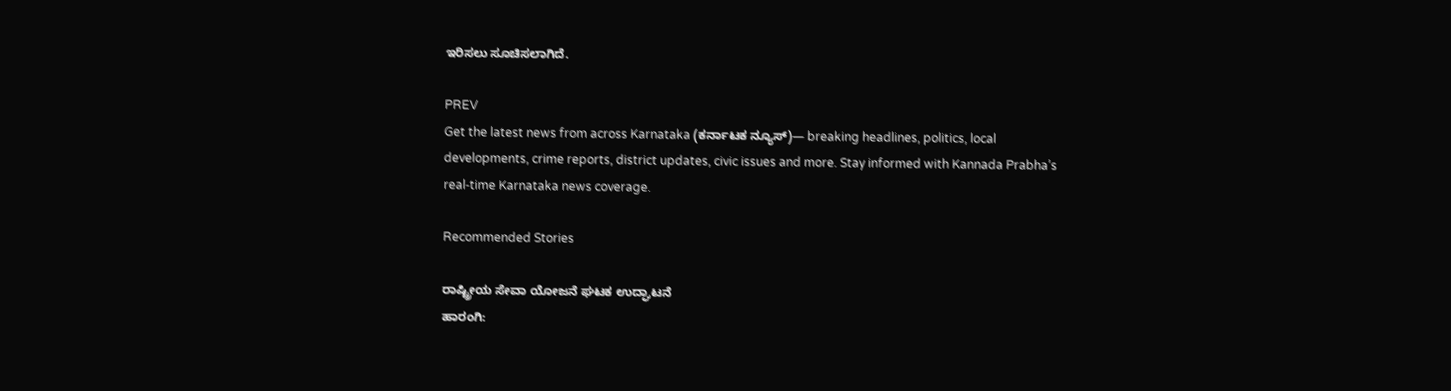ಇರಿಸಲು ಸೂಚಿಸಲಾಗಿದೆ.

PREV
Get the latest news from across Karnataka (ಕರ್ನಾಟಕ ನ್ಯೂಸ್)— breaking headlines, politics, local developments, crime reports, district updates, civic issues and more. Stay informed with Kannada Prabha’s real‑time Karnataka news coverage.

Recommended Stories

ರಾಷ್ಟ್ರೀಯ ಸೇವಾ ಯೋಜನೆ ಘಟಕ ಉದ್ಘಾಟನೆ
ಹಾರಂಗಿ: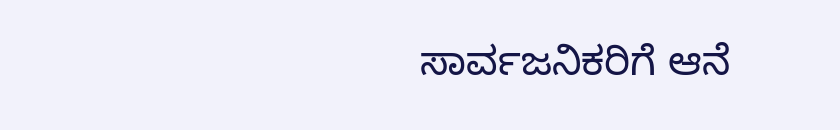ಸಾರ್ವಜನಿಕರಿಗೆ ಆನೆ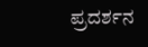ಪ್ರದರ್ಶನ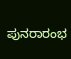ಪುನರಾರಂಭ